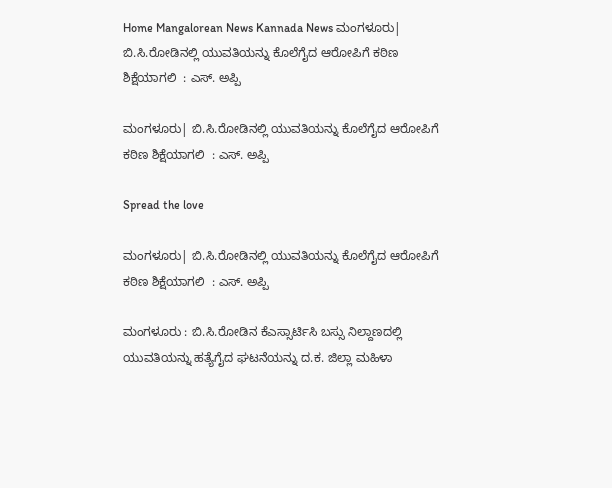Home Mangalorean News Kannada News ಮಂಗಳೂರು| ಬಿ.ಸಿ.ರೋಡಿನಲ್ಲಿ ಯುವತಿಯನ್ನು ಕೊಲೆಗೈದ ಆರೋಪಿಗೆ ಕಠಿಣ ಶಿಕ್ಷೆಯಾಗಲಿ  : ಎಸ್. ಅಪ್ಪಿ

ಮಂಗಳೂರು| ಬಿ.ಸಿ.ರೋಡಿನಲ್ಲಿ ಯುವತಿಯನ್ನು ಕೊಲೆಗೈದ ಆರೋಪಿಗೆ ಕಠಿಣ ಶಿಕ್ಷೆಯಾಗಲಿ  : ಎಸ್. ಅಪ್ಪಿ

Spread the love

ಮಂಗಳೂರು| ಬಿ.ಸಿ.ರೋಡಿನಲ್ಲಿ ಯುವತಿಯನ್ನು ಕೊಲೆಗೈದ ಆರೋಪಿಗೆ ಕಠಿಣ ಶಿಕ್ಷೆಯಾಗಲಿ  : ಎಸ್. ಅಪ್ಪಿ

ಮಂಗಳೂರು : ಬಿ.ಸಿ.ರೋಡಿನ ಕೆಎಸ್ಸಾರ್ಟಿಸಿ ಬಸ್ಸು ನಿಲ್ದಾಣದಲ್ಲಿ ಯುವತಿಯನ್ನು ಹತ್ಯೆಗೈದ ಘಟನೆಯನ್ನು ದ.ಕ. ಜಿಲ್ಲಾ ಮಹಿಳಾ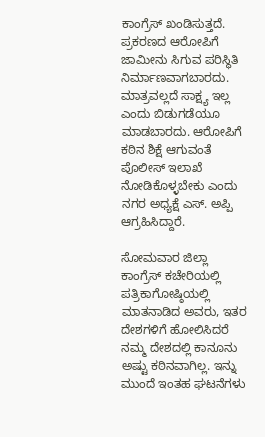ಕಾಂಗ್ರೆಸ್ ಖಂಡಿಸುತ್ತದೆ. ಪ್ರಕರಣದ ಆರೋಪಿಗೆ ಜಾಮೀನು ಸಿಗುವ ಪರಿಸ್ಥಿತಿ ನಿರ್ಮಾಣವಾಗಬಾರದು. ಮಾತ್ರವಲ್ಲದೆ ಸಾಕ್ಷ್ಯ ಇಲ್ಲ ಎಂದು ಬಿಡುಗಡೆಯೂ ಮಾಡಬಾರದು. ಆರೋಪಿಗೆ ಕಠಿನ ಶಿಕ್ಷೆ ಆಗುವಂತೆ ಪೊಲೀಸ್ ಇಲಾಖೆ ನೋಡಿಕೊಳ್ಳಬೇಕು ಎಂದು ನಗರ ಅಧ್ಯಕ್ಷೆ ಎಸ್. ಅಪ್ಪಿ ಆಗ್ರಹಿಸಿದ್ದಾರೆ.

ಸೋಮವಾರ ಜಿಲ್ಲಾ ಕಾಂಗ್ರೆಸ್ ಕಚೇರಿಯಲ್ಲಿ ಪತ್ರಿಕಾಗೋಷ್ಠಿಯಲ್ಲಿ ಮಾತನಾಡಿದ ಅವರು, ಇತರ ದೇಶಗಳಿಗೆ ಹೋಲಿಸಿದರೆ ನಮ್ಮ ದೇಶದಲ್ಲಿ ಕಾನೂನು ಅಷ್ಟು ಕಠಿನವಾಗಿಲ್ಲ. ಇನ್ನು ಮುಂದೆ ಇಂತಹ ಘಟನೆಗಳು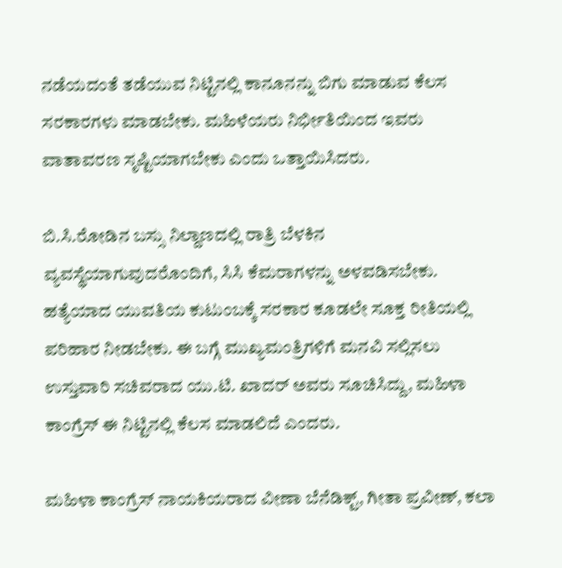ನಡೆಯದಂತೆ ತಡೆಯುವ ನಿಟ್ಟಿನಲ್ಲಿ ಕಾನೂನನ್ನು ಬಿಗು ಮಾಡುವ ಕೆಲಸ ಸರಕಾರಗಳು ಮಾಡಬೇಕು. ಮಹಿಳೆಯರು ನಿರ್ಭೀತಿಯಿಂದ ಇವರು ವಾತಾವರಣ ಸೃಷ್ಟಿಯಾಗಬೇಕು ಎಂದು ಒತ್ತಾಯಿಸಿದರು.

ಬಿ.ಸಿ.ರೋಡಿನ ಬಸ್ಸು ನಿಲ್ದಾಣದಲ್ಲಿ ರಾತ್ರಿ ಬೆಳಕಿನ ವ್ಯವಸ್ಥೆಯಾಗುವುದರೊಂದಿಗೆ, ಸಿಸಿ ಕೆಮರಾಗಳನ್ನು ಅಳವಡಿಸಬೇಕು. ಹತ್ಯೆಯಾದ ಯುವತಿಯ ಕುಟುಂಬಕ್ಕೆ ಸರಕಾರ ಕೂಡಲೇ ಸೂಕ್ತ ರೀತಿಯಲ್ಲಿ ಪರಿಹಾರ ನೀಡಬೇಕು. ಈ ಬಗ್ಗೆ ಮುಖ್ಯಮಂತ್ರಿಗಳಿಗೆ ಮನವಿ ಸಲ್ಲಿಸಲು ಉಸ್ತುವಾರಿ ಸಚಿವರಾದ ಯು.ಟಿ. ಖಾದರ್ ಅವರು ಸೂಚಿಸಿದ್ದು, ಮಹಿಳಾ ಕಾಂಗ್ರೆಸ್ ಈ ನಿಟ್ಟಿನಲ್ಲಿ ಕೆಲಸ ಮಾಡಲಿದೆ ಎಂದರು.

ಮಹಿಳಾ ಕಾಂಗ್ರೆಸ್ ನಾಯಕಿಯರಾದ ವೀಣಾ ಬೆನೆಡಿಕ್ಟ್, ಗೀತಾ ಪ್ರವೀಣ್, ಕಲಾ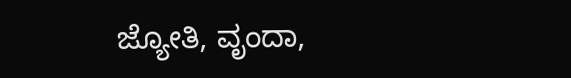ಜ್ಯೋತಿ, ವೃಂದಾ,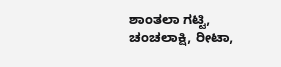ಶಾಂತಲಾ ಗಟ್ಟಿ, ಚಂಚಲಾಕ್ಷಿ, ರೀಟಾ,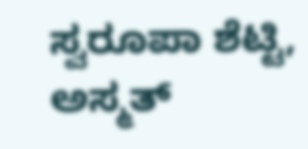ಸ್ವರೂಪಾ ಶೆಟ್ಟಿ, ಅಸ್ಮತ್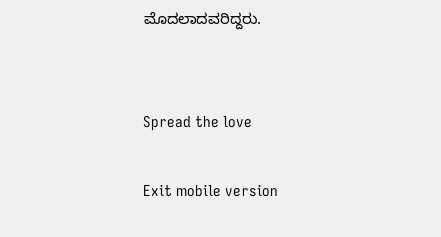ಮೊದಲಾದವರಿದ್ದರು.


Spread the love

Exit mobile version